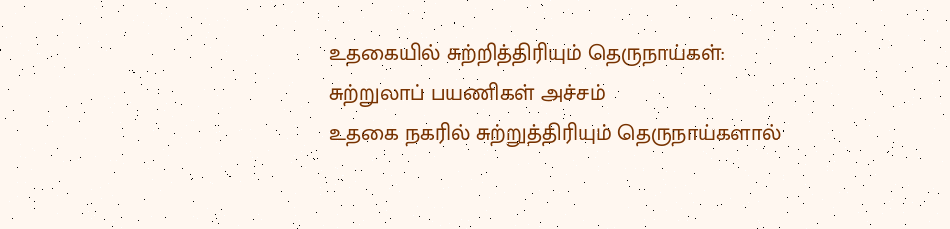உதகையில் சுற்றித்திரியும் தெருநாய்கள்: சுற்றுலாப் பயணிகள் அச்சம்
உதகை நகரில் சுற்றுத்திரியும் தெருநாய்களால்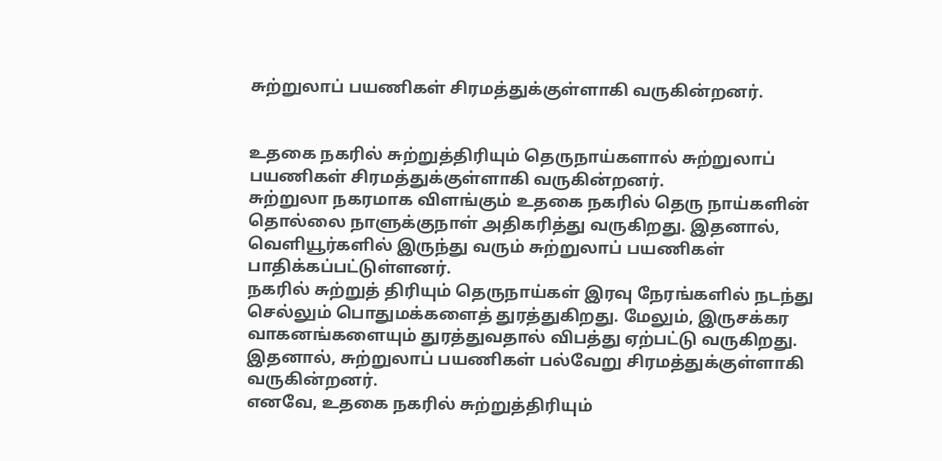சுற்றுலாப் பயணிகள் சிரமத்துக்குள்ளாகி வருகின்றனர்.


உதகை நகரில் சுற்றுத்திரியும் தெருநாய்களால் சுற்றுலாப் பயணிகள் சிரமத்துக்குள்ளாகி வருகின்றனர்.
சுற்றுலா நகரமாக விளங்கும் உதகை நகரில் தெரு நாய்களின் தொல்லை நாளுக்குநாள் அதிகரித்து வருகிறது. இதனால், வெளியூர்களில் இருந்து வரும் சுற்றுலாப் பயணிகள் பாதிக்கப்பட்டுள்ளனர்.
நகரில் சுற்றுத் திரியும் தெருநாய்கள் இரவு நேரங்களில் நடந்து செல்லும் பொதுமக்களைத் துரத்துகிறது. மேலும், இருசக்கர வாகனங்களையும் துரத்துவதால் விபத்து ஏற்பட்டு வருகிறது. இதனால், சுற்றுலாப் பயணிகள் பல்வேறு சிரமத்துக்குள்ளாகி வருகின்றனர்.
எனவே, உதகை நகரில் சுற்றுத்திரியும்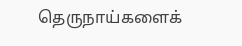தெருநாய்களைக்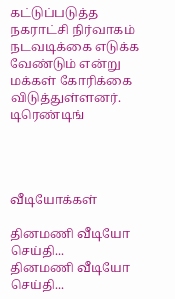கட்டுப்படுத்த நகராட்சி நிர்வாகம் நடவடிக்கை எடுக்க வேண்டும் என்று மக்கள் கோரிக்கை விடுத்துள்ளனர்.
டிரெண்டிங்




வீடியோக்கள்

தினமணி வீடியோ செய்தி...
தினமணி வீடியோ செய்தி...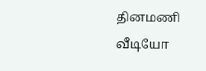தினமணி வீடியோ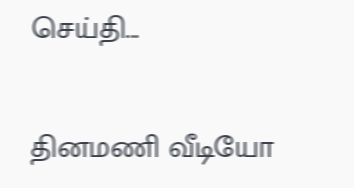செய்தி...

தினமணி வீடியோ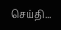செய்தி...